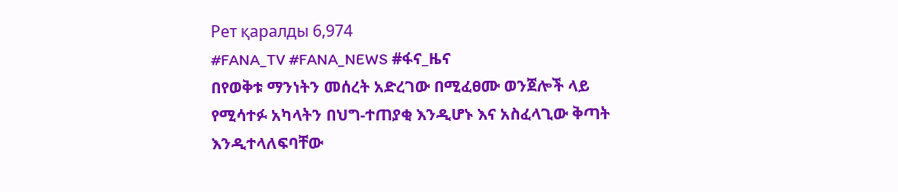Рет қаралды 6,974
#FANA_TV #FANA_NEWS #ፋና_ዜና
በየወቅቱ ማንነትን መሰረት አድረገው በሚፈፀሙ ወንጀሎች ላይ የሚሳተፉ አካላትን በህግ-ተጠያቂ እንዲሆኑ እና አስፈላጊው ቅጣት እንዲተላለፍባቸው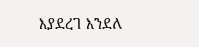እያደረገ እንደለ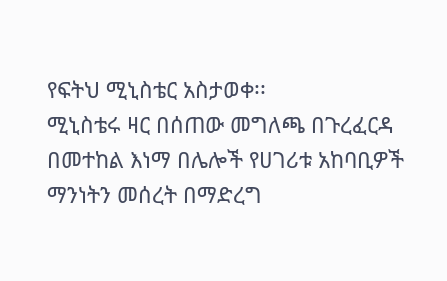የፍትህ ሚኒስቴር አስታወቀ፡፡
ሚኒስቴሩ ዛር በሰጠው መግለጫ በጉረፈርዳ በመተከል እነማ በሌሎች የሀገሪቱ አከባቢዎች ማንነትን መሰረት በማድረግ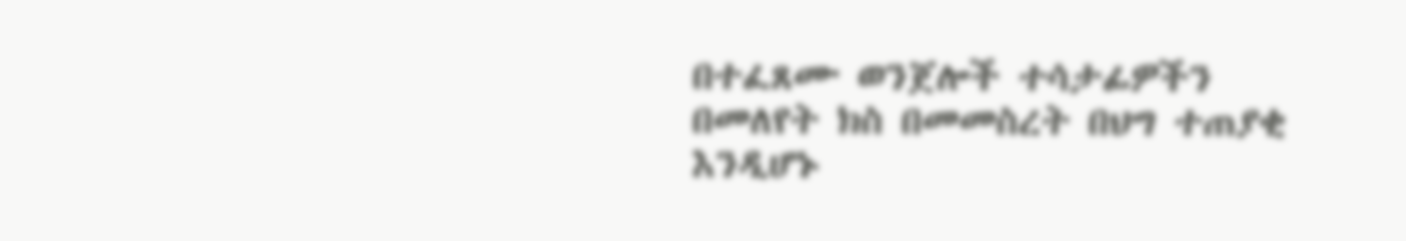በተፈጸሙ ወንጀሎች ተሳታፊዎችን በመለየት ክስ በመመስረት በህግ ተጠያቂ እንዲሆኑ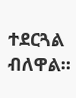ተደርጓል ብለዋል።